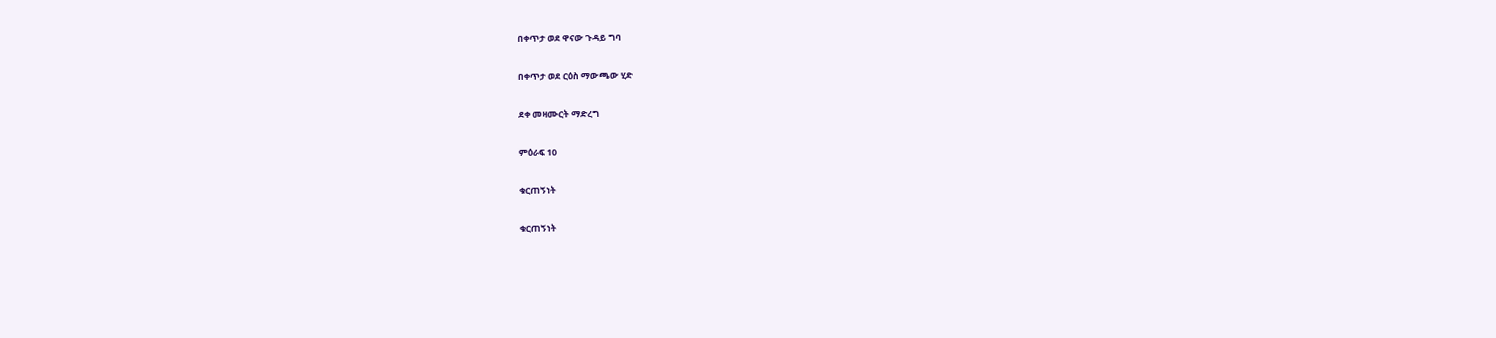በቀጥታ ወደ ዋናው ጉዳይ ግባ

በቀጥታ ወደ ርዕስ ማውጫው ሂድ

ደቀ መዛሙርት ማድረግ

ምዕራፍ 10

ቁርጠኝነት

ቁርጠኝነት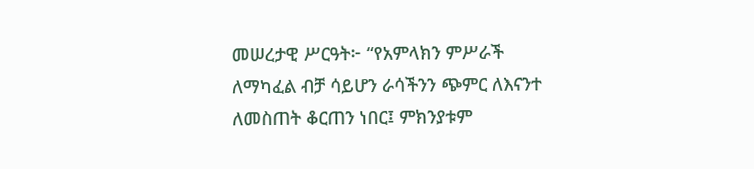መሠረታዊ ሥርዓት፦ “የአምላክን ምሥራች ለማካፈል ብቻ ሳይሆን ራሳችንን ጭምር ለእናንተ ለመስጠት ቆርጠን ነበር፤ ምክንያቱም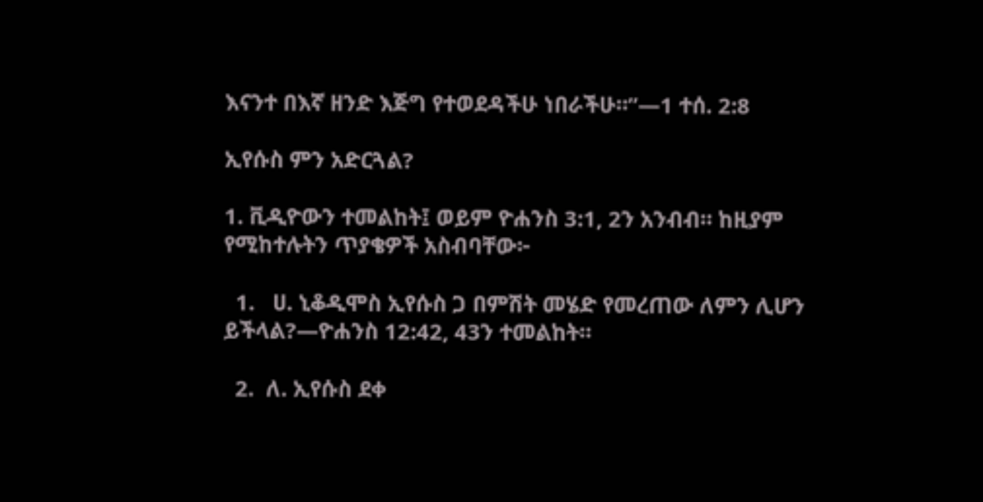እናንተ በእኛ ዘንድ እጅግ የተወደዳችሁ ነበራችሁ።”—1 ተሰ. 2:8

ኢየሱስ ምን አድርጓል?

1. ቪዲዮውን ተመልከት፤ ወይም ዮሐንስ 3:1, 2ን አንብብ። ከዚያም የሚከተሉትን ጥያቄዎች አስብባቸው፦

  1.   ሀ. ኒቆዲሞስ ኢየሱስ ጋ በምሽት መሄድ የመረጠው ለምን ሊሆን ይችላል?—ዮሐንስ 12:42, 43ን ተመልከት።

  2.  ለ. ኢየሱስ ደቀ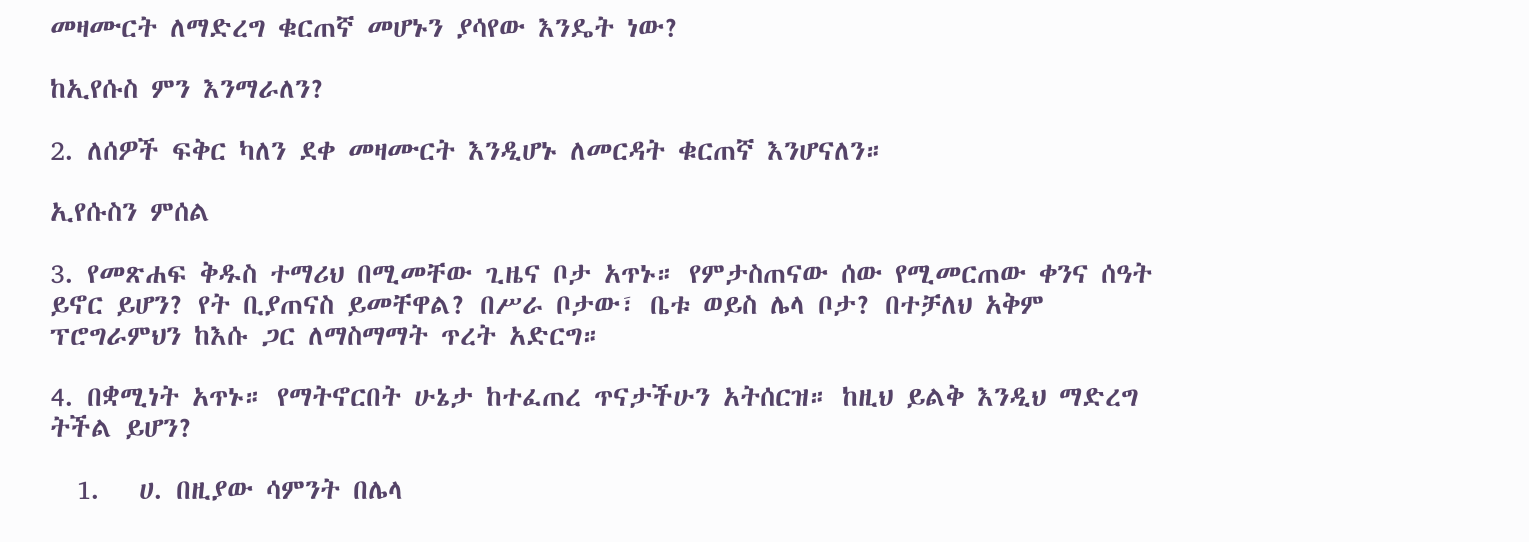መዛሙርት ለማድረግ ቁርጠኛ መሆኑን ያሳየው እንዴት ነው?

ከኢየሱስ ምን እንማራለን?

2. ለሰዎች ፍቅር ካለን ደቀ መዛሙርት እንዲሆኑ ለመርዳት ቁርጠኛ እንሆናለን።

ኢየሱስን ምሰል

3. የመጽሐፍ ቅዱስ ተማሪህ በሚመቸው ጊዜና ቦታ አጥኑ። የምታስጠናው ሰው የሚመርጠው ቀንና ሰዓት ይኖር ይሆን? የት ቢያጠናስ ይመቸዋል? በሥራ ቦታው፣ ቤቱ ወይስ ሌላ ቦታ? በተቻለህ አቅም ፕሮግራምህን ከእሱ ጋር ለማስማማት ጥረት አድርግ።

4. በቋሚነት አጥኑ። የማትኖርበት ሁኔታ ከተፈጠረ ጥናታችሁን አትሰርዝ። ከዚህ ይልቅ እንዲህ ማድረግ ትችል ይሆን?

  1.   ሀ. በዚያው ሳምንት በሌላ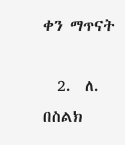ቀን ማጥናት

  2.  ለ. በስልክ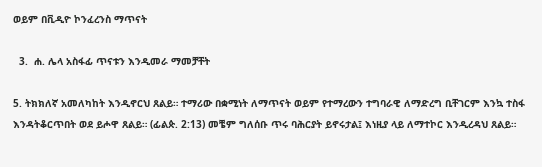ወይም በቪዲዮ ኮንፈረንስ ማጥናት

  3.  ሐ. ሌላ አስፋፊ ጥናቱን እንዲመራ ማመቻቸት

5. ትክክለኛ አመለካከት እንዲኖርህ ጸልይ። ተማሪው በቋሚነት ለማጥናት ወይም የተማረውን ተግባራዊ ለማድረግ ቢቸገርም እንኳ ተስፋ እንዳትቆርጥበት ወደ ይሖዋ ጸልይ። (ፊልጵ. 2:13) መቼም ግለሰቡ ጥሩ ባሕርያት ይኖሩታል፤ እነዚያ ላይ ለማተኮር እንዲረዳህ ጸልይ።